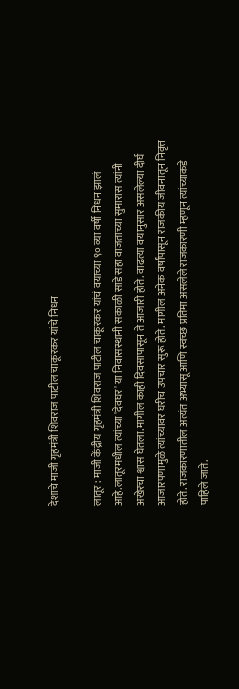देशाचे माजी गृहमंत्री शिवराज पाटील चाकूरकर यांचे निधन

लातूर : माजी केंद्रीय गृहमंत्री शिवराज पाटील चाकूरकर यांचं वयाच्या ९० व्या वर्षी निधन झालं आहे.लातूरमधील त्यांच्या 'देवघर' या निवासस्थानी सकाळी साडे सहा वाजताच्या सुमारास त्यांनी अखेरचा श्वास घेतला.मागील काही दिवसापासून ते आजारी होते. वाढत्या वयानुसार असलेल्या दीर्घ आजारपणामुळे त्यांच्यावर घरीच उपचार सुरू होते. मागील अनेक वर्षांपासून राजकीय जीवनातून निवृत्त होते. राजकारणातील अत्यंत अभ्यासू आणि स्वच्छ प्रतिमा असलेले राजकारणी म्हणून त्यांच्याकडे पाहिले जाते.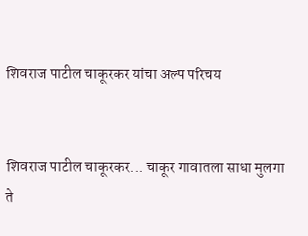शिवराज पाटील चाकूरकर यांचा अल्प परिचय


शिवराज पाटील चाकूरकर... चाकूर गावातला साधा मुलगा ते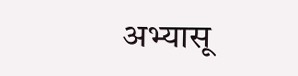अभ्यासू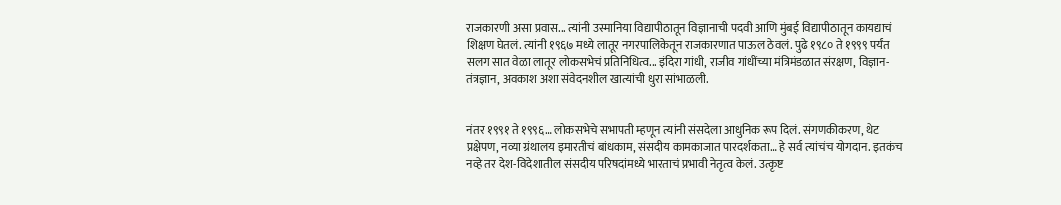राजकारणी असा प्रवास... त्यांनी उस्मानिया विद्यापीठातून विज्ञानाची पदवी आणि मुंबई विद्यापीठातून कायद्याचं शिक्षण घेतलं. त्यांनी १९६७ मध्ये लातूर नगरपालिकेतून राजकारणात पाऊल ठेवलं. पुढे १९८० ते १९९९ पर्यंत सलग सात वेळा लातूर लोकसभेचं प्रतिनिधित्व... इंदिरा गांधी, राजीव गांधींच्या मंत्रिमंडळात संरक्षण, विज्ञान-तंत्रज्ञान, अवकाश अशा संवेदनशील खात्यांची धुरा सांभाळली.


नंतर १९९१ ते १९९६… लोकसभेचे सभापती म्हणून त्यांनी संसदेला आधुनिक रूप दिलं. संगणकीकरण, थेट प्रक्षेपण, नव्या ग्रंथालय इमारतीचं बांधकाम, संसदीय कामकाजात पारदर्शकता… हे सर्व त्यांचंच योगदान. इतकंच नव्हे तर देश-विदेशातील संसदीय परिषदांमध्ये भारताचं प्रभावी नेतृत्व केलं. उत्कृष्ट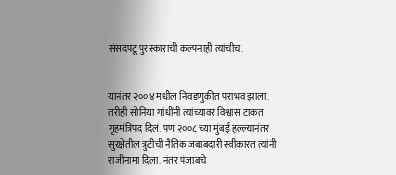संसदपटू पुरस्काराची कल्पनाही त्यांचीच.


यानंतर २००४ मधील निवडणुकीत पराभव झाला. तरीही सोनिया गांधींनी त्यांच्यावर विश्वास टाकत गृहमंत्रिपद दिलं. पण २००८ च्या मुंबई हल्ल्यानंतर सुरक्षेतील त्रुटीची नैतिक जबाबदारी स्वीकारत त्यांनी राजीनामा दिला. नंतर पंजाबचे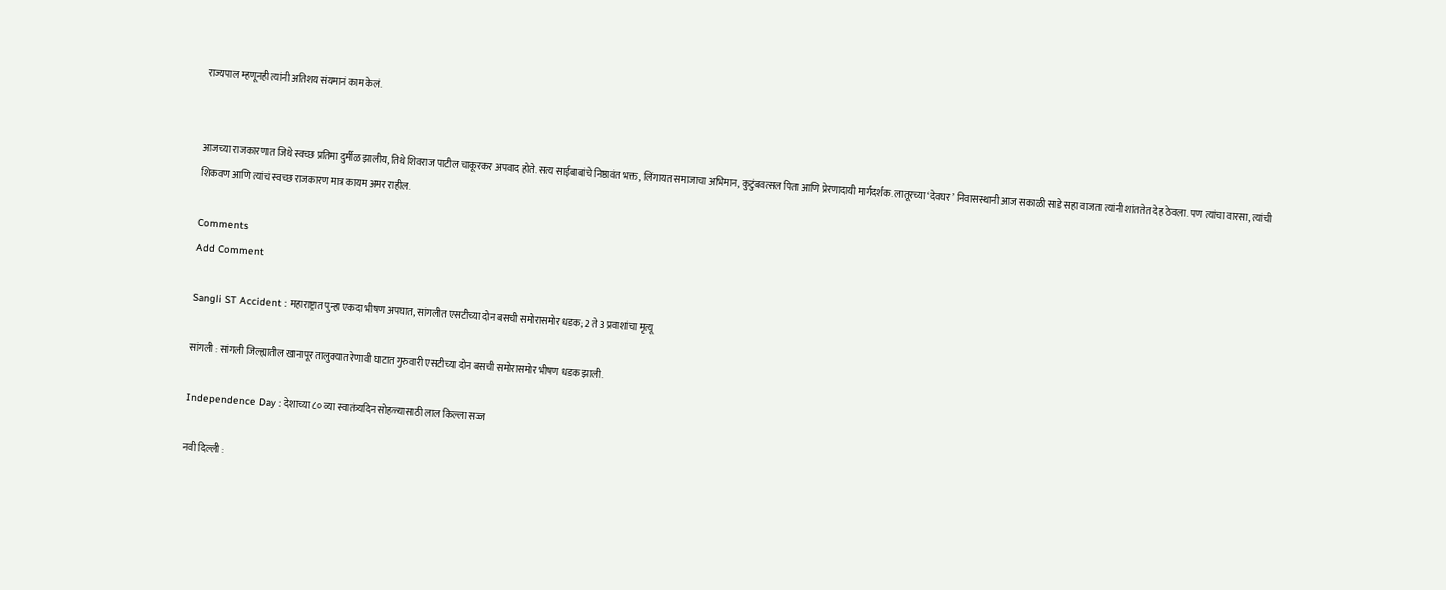राज्यपाल म्हणूनही त्यांनी अतिशय संयमानं काम केलं.


आजच्या राजकारणात जिथे स्वच्छ प्रतिमा दुर्मीळ झालीय, तिथे शिवराज पाटील चाकूरकर अपवाद होते. सत्य साईबाबांचे निष्ठावंत भक्त, लिंगायत समाजाचा अभिमान, कुटुंबवत्सल पिता आणि प्रेरणादायी मार्गदर्शक. लातूरच्या ‘देवघर’ निवासस्थानी आज सकाळी साडे सहा वाजता त्यांनी शांततेत देह ठेवला. पण त्यांचा वारसा, त्यांची शिकवण आणि त्यांचं स्वच्छ राजकारण मात्र कायम अमर राहील.

Comments
Add Comment

Sangli ST Accident : महाराष्ट्रात पुन्हा एकदा भीषण अपघात, सांगलीत एसटीच्या दोन बसची समोरासमोर धडक; 2 ते 3 प्रवाशांचा मृत्यू

सांगली : सांगली जिल्ह्यातील खानापूर तालुक्यात रेणावी घाटात गुरुवारी एसटीच्या दोन बसची समोरासमोर भीषण धडक झाली.

Independence Day : देशाच्या ८० व्या स्वातंत्र्यदिन सोहळ्यासाठी लाल किल्ला सज्ज

नवी दिल्ली :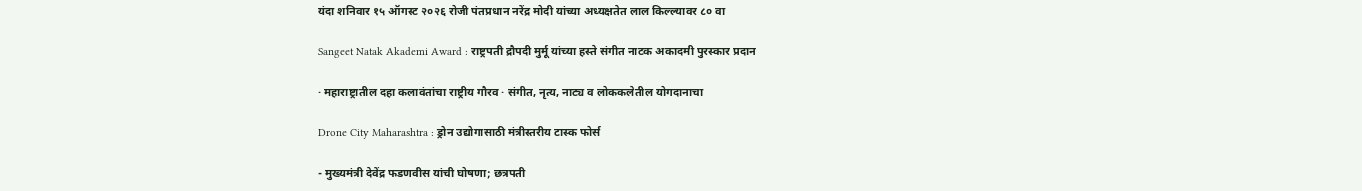यंदा शनिवार १५ ऑगस्ट २०२६ रोजी पंतप्रधान नरेंद्र मोदी यांच्या अध्यक्षतेत लाल किल्ल्यावर ८० वा

Sangeet Natak Akademi Award : राष्ट्रपती द्रौपदी मुर्मू यांच्या हस्ते संगीत नाटक अकादमी पुरस्कार प्रदान

· महाराष्ट्रातील दहा कलावंतांचा राष्ट्रीय गौरव · संगीत, नृत्य, नाट्य व लोककलेतील योगदानाचा

Drone City Maharashtra : ड्रोन उद्योगासाठी मंत्रीस्तरीय टास्क फोर्स

- मुख्यमंत्री देवेंद्र फडणवीस यांची घोषणा; छत्रपती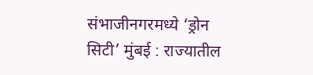संभाजीनगरमध्ये ‘ड्रोन सिटी’ मुंबई : राज्यातील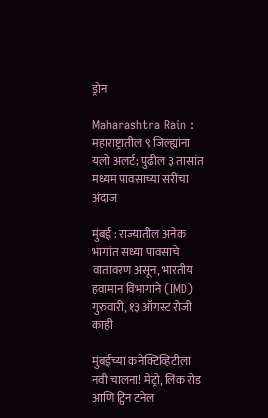ड्रोन

Maharashtra Rain : महाराष्ट्रातील ९ जिल्ह्यांना यलो अलर्ट; पुढील ३ तासांत मध्यम पावसाच्या सरींचा अंदाज

मुंबई : राज्यातील अनेक भागांत सध्या पावसाचे वातावरण असून, भारतीय हवामान विभागाने (IMD) गुरुवारी, १३ ऑगस्ट रोजी काही

मुंबईच्या कनेक्टिव्हिटीला नवी चालना! मेट्रो, लिंक रोड आणि ट्विन टनेल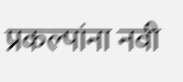प्रकल्पांना नवी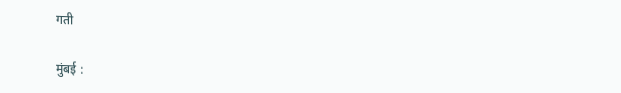गती

मुंबई :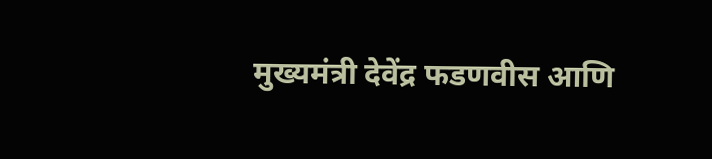मुख्यमंत्री देवेंद्र फडणवीस आणि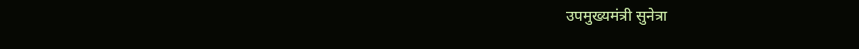उपमुख्यमंत्री सुनेत्रा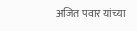अजित पवार यांच्या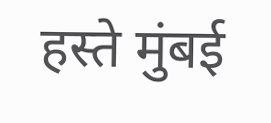हस्ते मुंबई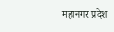महानगर प्रदेश